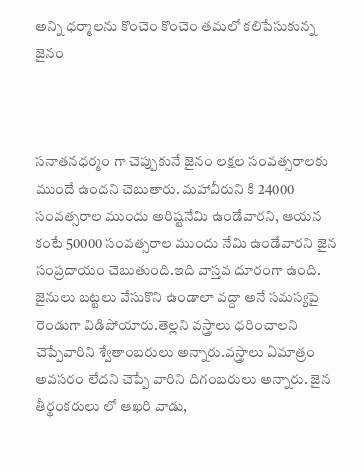అన్ని ధర్మాలను కొంచెం కొంచెం తమలో కలిపేసుకున్న జైనం



సనాతనధర్మం గా చెప్పుకునే జైనం లక్షల సంవత్సరాలకు ముందే ఉందని చెబుతారు. మహావీరుని కి 24000 సంవత్సరాల ముందు అరిష్టనేమి ఉండేవారని, ఆయన కంటే 50000 సంవత్సరాల ముందు నేమి ఉండేవారని జైన సంప్రదాయం చెబుతుంది.ఇది వాస్తవ దూరంగా ఉంది. జైనులు బట్టలు వేసుకొని ఉండాలా వద్దా అనే సమస్యపై రెండుగా విడిపోయారు.తెల్లని వస్త్రాలు ధరించాలని చెప్పేవారిని శ్వేతాంబరులు అన్నారు.వస్త్రాలు ఏమాత్రం అవసరం లేదని చెప్పే వారిని దిగంబరులు అన్నారు. జైన తీర్థంకరులు లో ఆఖరి వాడు,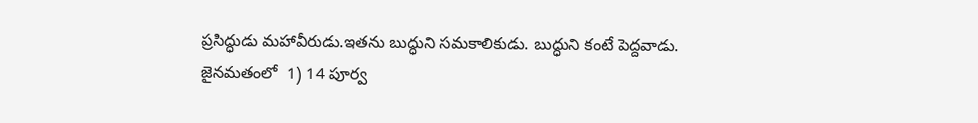ప్రసిద్ధుడు మహావీరుడు.ఇతను బుద్ధుని సమకాలికుడు. బుద్ధుని కంటే పెద్దవాడు.
జైనమతంలో  1) 14 పూర్వ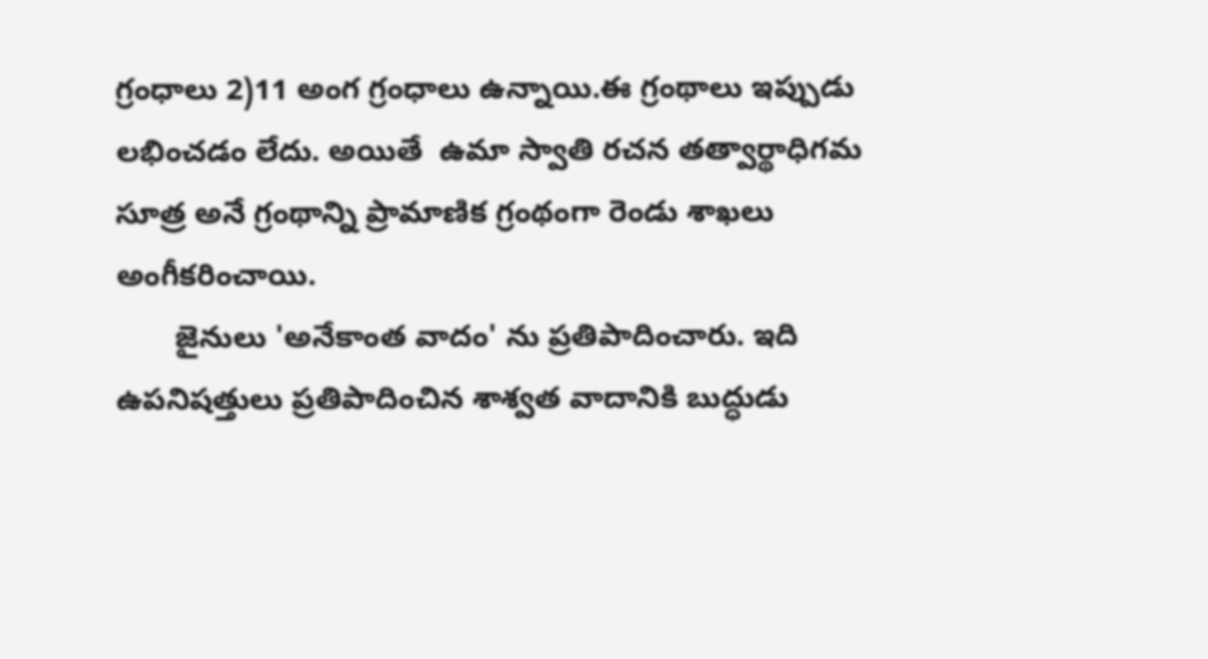గ్రంధాలు 2)11 అంగ గ్రంధాలు ఉన్నాయి.ఈ గ్రంథాలు ఇప్పుడు లభించడం లేదు. అయితే  ఉమా స్వాతి రచన తత్వార్థాధిగమ సూత్ర అనే గ్రంథాన్ని ప్రామాణిక గ్రంథంగా రెండు శాఖలు అంగీకరించాయి.
       జైనులు 'అనేకాంత వాదం' ను ప్రతిపాదించారు. ఇది ఉపనిషత్తులు ప్రతిపాదించిన శాశ్వత వాదానికి బుద్ధుడు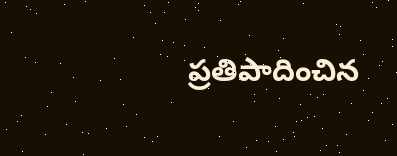ప్రతిపాదించిన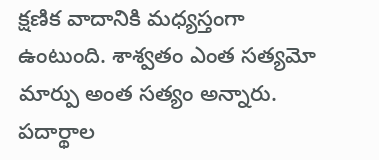క్షణిక వాదానికి మధ్యస్తంగా ఉంటుంది. శాశ్వతం ఎంత సత్యమో మార్పు అంత సత్యం అన్నారు.
పదార్థాల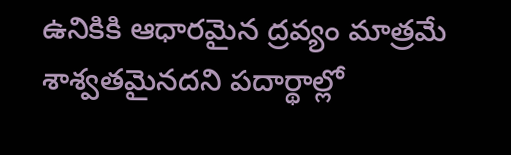ఉనికికి ఆధారమైన ద్రవ్యం మాత్రమే శాశ్వతమైనదని పదార్థాల్లో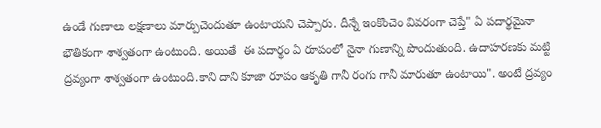ఉండే గుణాలు లక్షణాలు మార్పుచెందుతూ ఉంటాయని చెప్పారు. దీన్నే ఇంకొంచెం వివరంగా చెప్తే" ఏ పదార్థమైనా భౌతికంగా శాశ్వతంగా ఉంటుంది. అయితే  ఈ పదార్థం ఏ రూపంలో నైనా గుణాన్ని పొందుతుంది. ఉదాహరణకు మట్టి ద్రవ్యంగా శాశ్వతంగా ఉంటుంది.కాని దాని కూజా రూపం ఆకృతి గానీ రంగు గానీ మారుతూ ఉంటాయి". అంటే ద్రవ్యం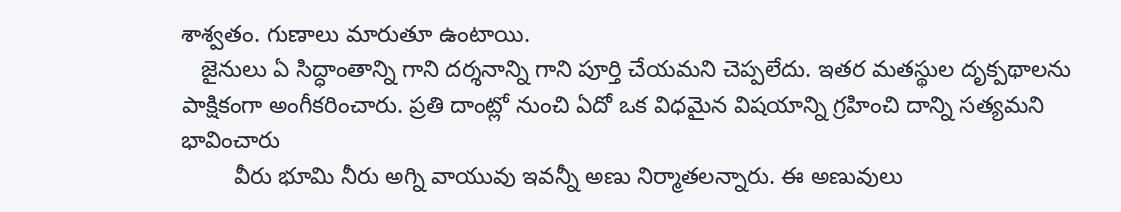శాశ్వతం. గుణాలు మారుతూ ఉంటాయి.
   జైనులు ఏ సిద్ధాంతాన్ని గాని దర్శనాన్ని గాని పూర్తి చేయమని చెప్పలేదు. ఇతర మతస్థుల దృక్పథాలను పాక్షికంగా అంగీకరించారు. ప్రతి దాంట్లో నుంచి ఏదో ఒక విధమైన విషయాన్ని గ్రహించి దాన్ని సత్యమని భావించారు
        వీరు భూమి నీరు అగ్ని వాయువు ఇవన్నీ అణు నిర్మాతలన్నారు. ఈ అణువులు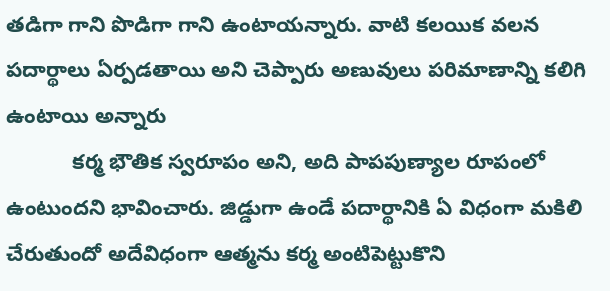తడిగా గాని పొడిగా గాని ఉంటాయన్నారు. వాటి కలయిక వలన పదార్థాలు ఏర్పడతాయి అని చెప్పారు అణువులు పరిమాణాన్ని కలిగి ఉంటాయి అన్నారు
           కర్మ భౌతిక స్వరూపం అని, అది పాపపుణ్యాల రూపంలో ఉంటుందని భావించారు. జిడ్డుగా ఉండే పదార్థానికి ఏ విధంగా మకిలి చేరుతుందో అదేవిధంగా ఆత్మను కర్మ అంటిపెట్టుకొని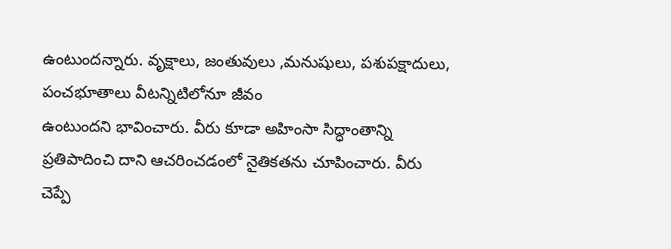ఉంటుందన్నారు. వృక్షాలు, జంతువులు ,మనుషులు, పశుపక్షాదులు, పంచభూతాలు వీటన్నిటిలోనూ జీవం
ఉంటుందని భావించారు. వీరు కూడా అహింసా సిద్ధాంతాన్ని ప్రతిపాదించి దాని ఆచరించడంలో నైతికతను చూపించారు. వీరు చెప్పే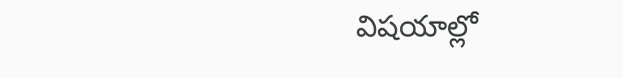విషయాల్లో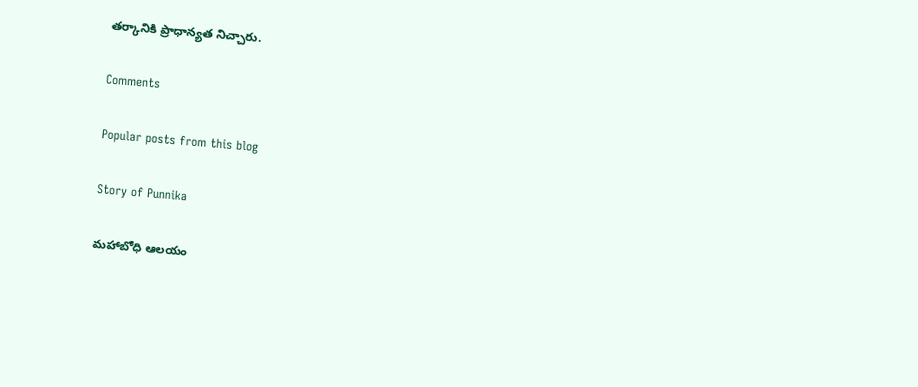తర్కానికి ప్రాధాన్యత నిచ్చారు.

Comments

Popular posts from this blog

Story of Punnika

మహాబోధి ఆలయం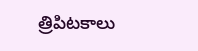త్రిపిటకాలు